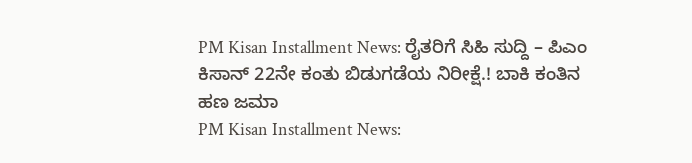PM Kisan Installment News: ರೈತರಿಗೆ ಸಿಹಿ ಸುದ್ದಿ – ಪಿಎಂ ಕಿಸಾನ್ 22ನೇ ಕಂತು ಬಿಡುಗಡೆಯ ನಿರೀಕ್ಷೆ.! ಬಾಕಿ ಕಂತಿನ ಹಣ ಜಮಾ
PM Kisan Installment News: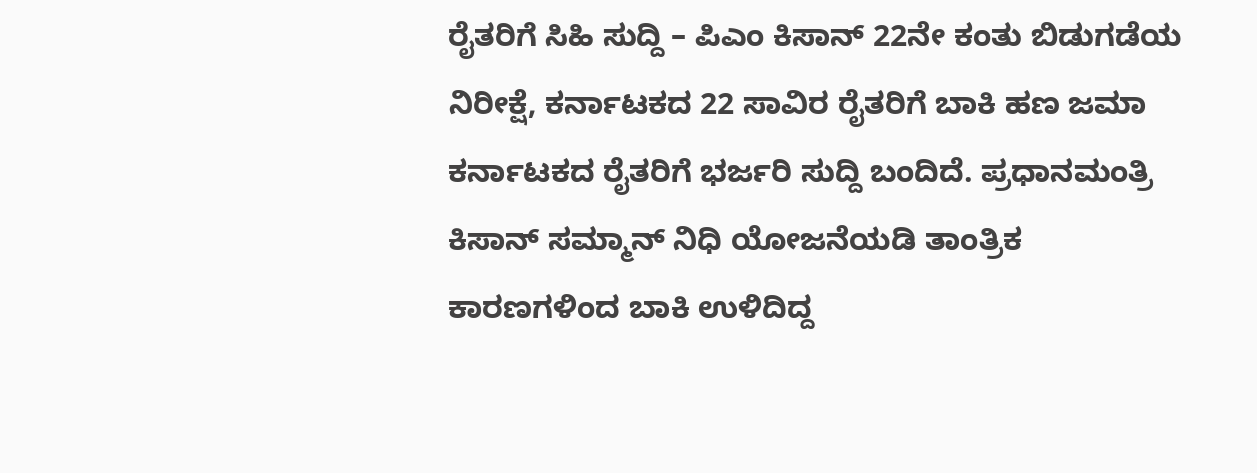ರೈತರಿಗೆ ಸಿಹಿ ಸುದ್ದಿ – ಪಿಎಂ ಕಿಸಾನ್ 22ನೇ ಕಂತು ಬಿಡುಗಡೆಯ ನಿರೀಕ್ಷೆ, ಕರ್ನಾಟಕದ 22 ಸಾವಿರ ರೈತರಿಗೆ ಬಾಕಿ ಹಣ ಜಮಾ ಕರ್ನಾಟಕದ ರೈತರಿಗೆ ಭರ್ಜರಿ ಸುದ್ದಿ ಬಂದಿದೆ. ಪ್ರಧಾನಮಂತ್ರಿ ಕಿಸಾನ್ ಸಮ್ಮಾನ್ ನಿಧಿ ಯೋಜನೆಯಡಿ ತಾಂತ್ರಿಕ ಕಾರಣಗಳಿಂದ ಬಾಕಿ ಉಳಿದಿದ್ದ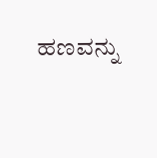ಹಣವನ್ನು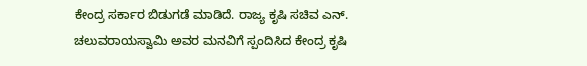ಕೇಂದ್ರ ಸರ್ಕಾರ ಬಿಡುಗಡೆ ಮಾಡಿದೆ. ರಾಜ್ಯ ಕೃಷಿ ಸಚಿವ ಎನ್. ಚಲುವರಾಯಸ್ವಾಮಿ ಅವರ ಮನವಿಗೆ ಸ್ಪಂದಿಸಿದ ಕೇಂದ್ರ ಕೃಷಿ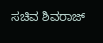ಸಚಿವ ಶಿವರಾಜ್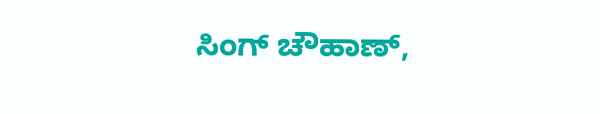ಸಿಂಗ್ ಚೌಹಾಣ್,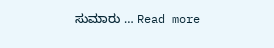ಸುಮಾರು … Read more